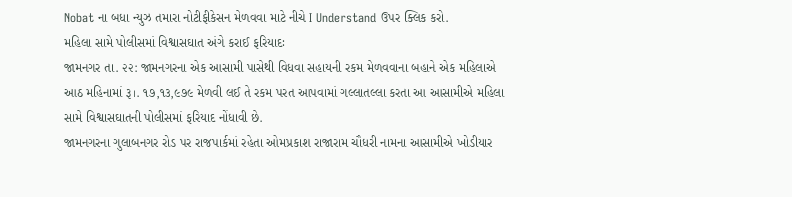Nobat ના બધા ન્યુઝ તમારા નોટીફીકેસન મેળવવા માટે નીચે I Understand ઉપર ક્લિક કરો.
મહિલા સામે પોલીસમાં વિશ્વાસઘાત અંગે કરાઈ ફરિયાદઃ
જામનગર તા. ૨૨: જામનગરના એક આસામી પાસેથી વિધવા સહાયની રકમ મેળવવાના બહાને એક મહિલાએ આઠ મહિનામાં રૂ।. ૧૭,૧૩,૯૭૯ મેળવી લઈ તે રકમ પરત આપવામાં ગલ્લાતલ્લા કરતા આ આસામીએ મહિલા સામે વિશ્વાસઘાતની પોલીસમાં ફરિયાદ નોંધાવી છે.
જામનગરના ગુલાબનગર રોડ પર રાજપાર્કમાં રહેતા ઓમપ્રકાશ રાજારામ ચૌધરી નામના આસામીએ ખોડીયાર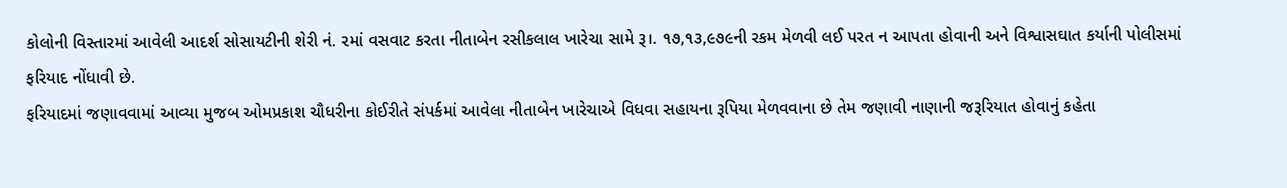કોલોની વિસ્તારમાં આવેલી આદર્શ સોસાયટીની શેરી નં. ૨માં વસવાટ કરતા નીતાબેન રસીકલાલ ખારેચા સામે રૂ।. ૧૭,૧૩,૯૭૯ની રકમ મેળવી લઈ પરત ન આપતા હોવાની અને વિશ્વાસઘાત કર્યાની પોલીસમાં ફરિયાદ નોંધાવી છે.
ફરિયાદમાં જણાવવામાં આવ્યા મુજબ ઓમપ્રકાશ ચૌધરીના કોઈરીતે સંપર્કમાં આવેલા નીતાબેન ખારેચાએ વિધવા સહાયના રૂપિયા મેળવવાના છે તેમ જણાવી નાણાની જરૂરિયાત હોવાનું કહેતા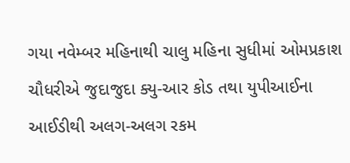ગયા નવેમ્બર મહિનાથી ચાલુ મહિના સુધીમાં ઓમપ્રકાશ ચૌધરીએ જુદાજુદા ક્યુ-આર કોડ તથા યુપીઆઈના આઈડીથી અલગ-અલગ રકમ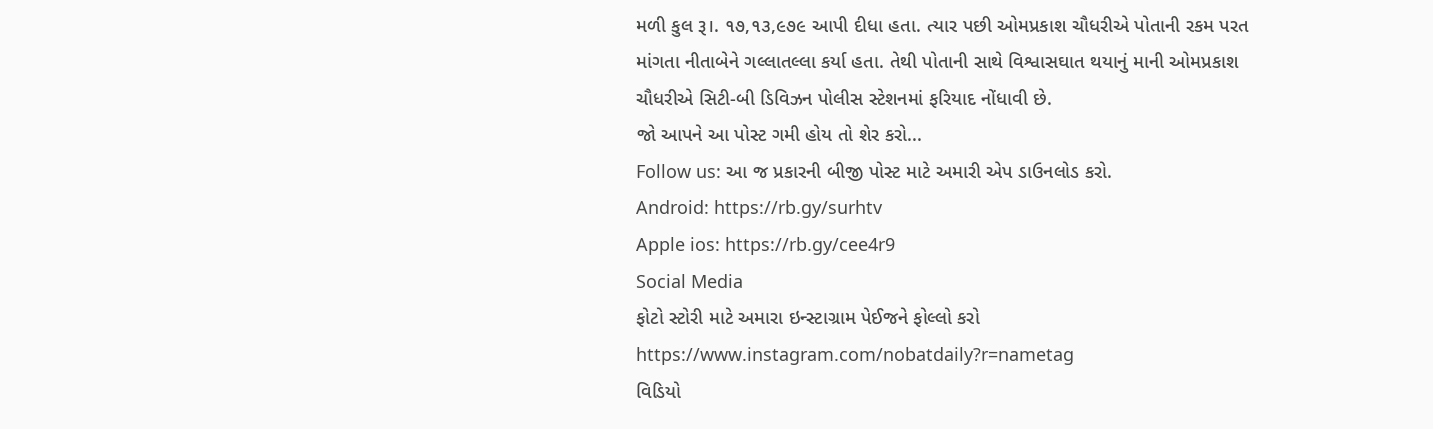મળી કુલ રૂ।. ૧૭,૧૩,૯૭૯ આપી દીધા હતા. ત્યાર પછી ઓમપ્રકાશ ચૌધરીએ પોતાની રકમ પરત માંગતા નીતાબેને ગલ્લાતલ્લા કર્યા હતા. તેથી પોતાની સાથે વિશ્વાસઘાત થયાનું માની ઓમપ્રકાશ ચૌધરીએ સિટી-બી ડિવિઝન પોલીસ સ્ટેશનમાં ફરિયાદ નોંધાવી છે.
જો આપને આ પોસ્ટ ગમી હોય તો શેર કરો...
Follow us: આ જ પ્રકારની બીજી પોસ્ટ માટે અમારી એપ ડાઉનલોડ કરો.
Android: https://rb.gy/surhtv
Apple ios: https://rb.gy/cee4r9
Social Media
ફોટો સ્ટોરી માટે અમારા ઇન્સ્ટાગ્રામ પેઈજને ફોલ્લો કરો
https://www.instagram.com/nobatdaily?r=nametag
વિડિયો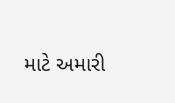માટે અમારી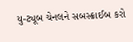યુ-ટ્યૂબ ચેનલને સબસ્ક્રાઈબ કરો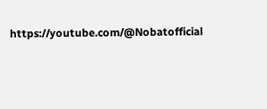https://youtube.com/@Nobatofficial